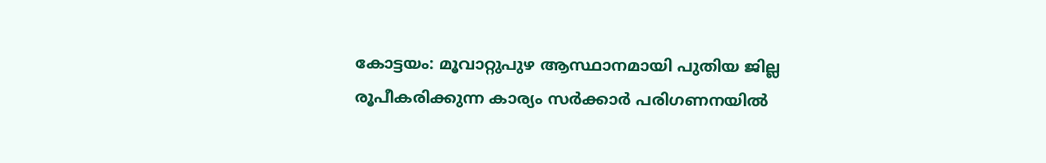കോട്ടയം: മൂവാറ്റുപുഴ ആസ്ഥാനമായി പുതിയ ജില്ല രൂപീകരിക്കുന്ന കാര്യം സർക്കാർ പരിഗണനയിൽ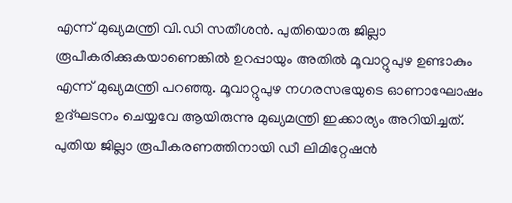എന്ന് മുഖ്യമന്ത്രി വി.ഡി സതീശൻ. പുതിയൊരു ജില്ലാ രൂപീകരിക്കുകയാണെങ്കിൽ ഉറപ്പായും അതിൽ മൂവാറ്റുപുഴ ഉണ്ടാകും എന്ന് മുഖ്യമന്ത്രി പറഞ്ഞു. മൂവാറ്റുപുഴ നഗരസഭയുടെ ഓണാഘോഷം ഉദ്ഘടനം ചെയ്യവേ ആയിരുന്നു മുഖ്യമന്ത്രി ഇക്കാര്യം അറിയിച്ചത്. പുതിയ ജില്ലാ രൂപീകരണത്തിനായി ഡീ ലിമിറ്റേഷൻ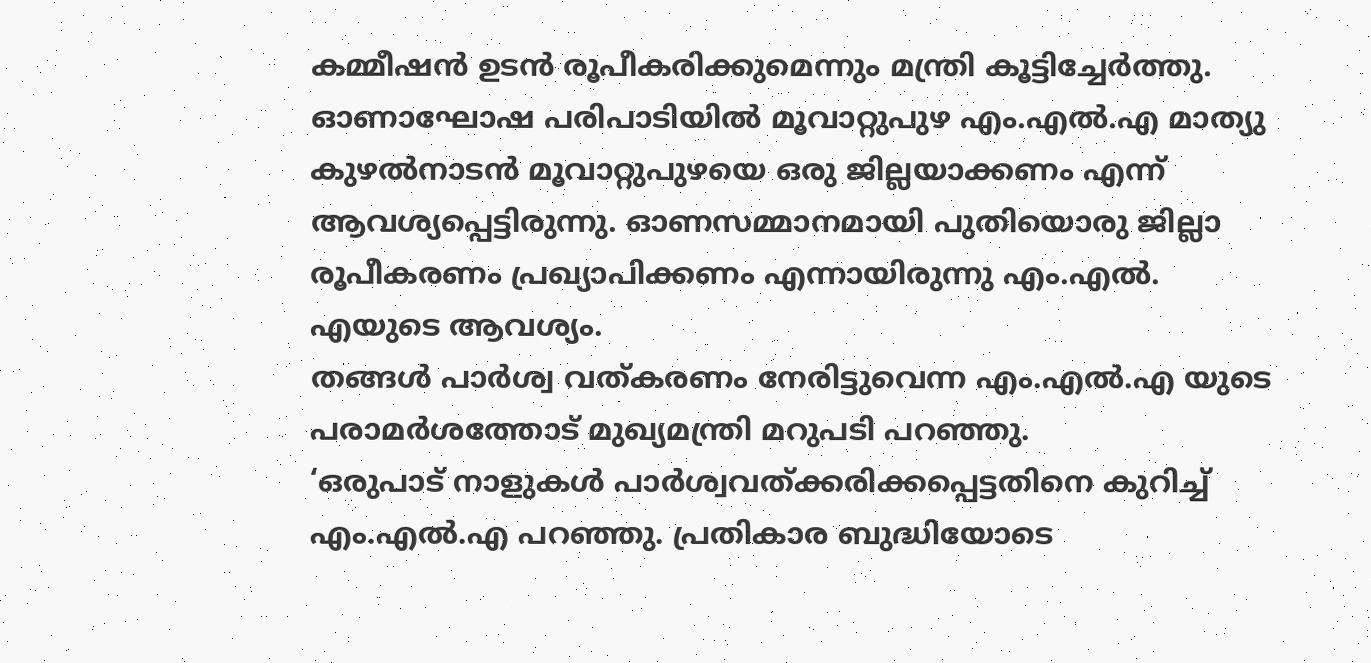കമ്മീഷൻ ഉടൻ രൂപീകരിക്കുമെന്നും മന്ത്രി കൂട്ടിച്ചേർത്തു.
ഓണാഘോഷ പരിപാടിയിൽ മൂവാറ്റുപുഴ എം.എൽ.എ മാത്യു കുഴൽനാടൻ മൂവാറ്റുപുഴയെ ഒരു ജില്ലയാക്കണം എന്ന് ആവശ്യപ്പെട്ടിരുന്നു. ഓണസമ്മാനമായി പുതിയൊരു ജില്ലാ രൂപീകരണം പ്രഖ്യാപിക്കണം എന്നായിരുന്നു എം.എൽ. എയുടെ ആവശ്യം.
തങ്ങൾ പാർശ്വ വത്കരണം നേരിട്ടുവെന്ന എം.എൽ.എ യുടെ പരാമർശത്തോട് മുഖ്യമന്ത്രി മറുപടി പറഞ്ഞു.
‘ഒരുപാട് നാളുകൾ പാർശ്വവത്ക്കരിക്കപ്പെട്ടതിനെ കുറിച്ച് എം.എൽ.എ പറഞ്ഞു. പ്രതികാര ബുദ്ധിയോടെ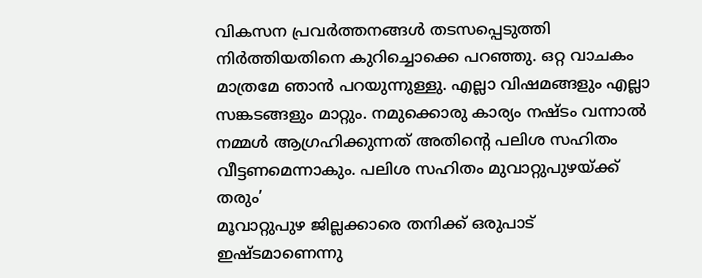വികസന പ്രവർത്തനങ്ങൾ തടസപ്പെടുത്തി നിർത്തിയതിനെ കുറിച്ചൊക്കെ പറഞ്ഞു. ഒറ്റ വാചകം മാത്രമേ ഞാൻ പറയുന്നുള്ളു. എല്ലാ വിഷമങ്ങളും എല്ലാ സങ്കടങ്ങളും മാറ്റും. നമുക്കൊരു കാര്യം നഷ്ടം വന്നാൽ നമ്മൾ ആഗ്രഹിക്കുന്നത് അതിൻ്റെ പലിശ സഹിതം വീട്ടണമെന്നാകും. പലിശ സഹിതം മുവാറ്റുപുഴയ്ക്ക് തരും’
മൂവാറ്റുപുഴ ജില്ലക്കാരെ തനിക്ക് ഒരുപാട് ഇഷ്ടമാണെന്നു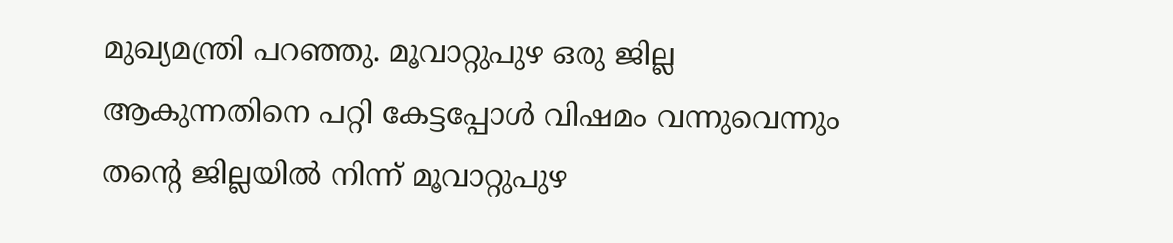മുഖ്യമന്ത്രി പറഞ്ഞു. മൂവാറ്റുപുഴ ഒരു ജില്ല ആകുന്നതിനെ പറ്റി കേട്ടപ്പോൾ വിഷമം വന്നുവെന്നും തന്റെ ജില്ലയിൽ നിന്ന് മൂവാറ്റുപുഴ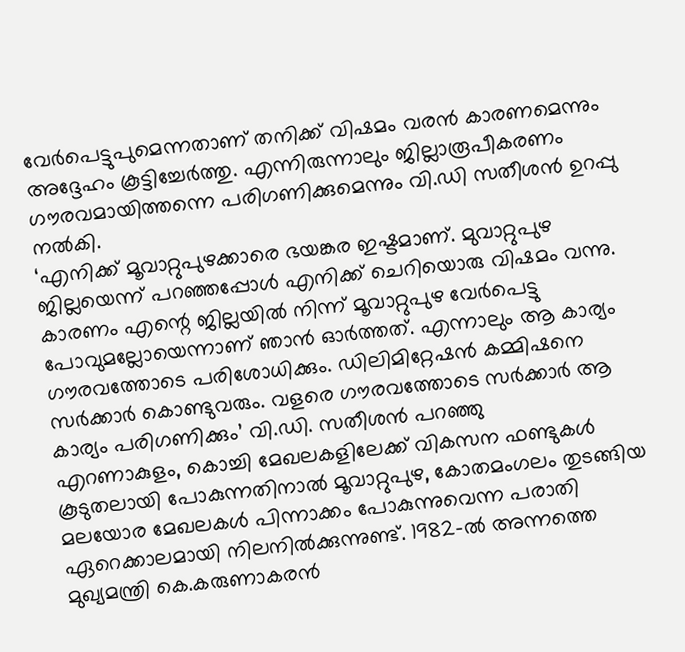വേർപെട്ടുപുമെന്നതാണ് തനിക്ക് വിഷമം വരൻ കാരണമെന്നും അദ്ദേഹം കൂട്ടിച്ചേർത്തു. എന്നിരുന്നാലും ജില്ലാരൂപീകരണം ഗൗരവമായിത്തന്നെ പരിഗണിക്കുമെന്നും വി.ഡി സതീശൻ ഉറപ്പു നൽകി.
‘എനിക്ക് മൂവാറ്റുപുഴക്കാരെ ഭയങ്കര ഇഷ്ടമാണ്. മുവാറ്റുപുഴ ജില്ലയെന്ന് പറഞ്ഞപ്പോൾ എനിക്ക് ചെറിയൊരു വിഷമം വന്നു. കാരണം എന്റെ ജില്ലയിൽ നിന്ന് മൂവാറ്റുപുഴ വേർപെട്ടു പോവുമല്ലോയെന്നാണ് ഞാൻ ഓർത്തത്. എന്നാലും ആ കാര്യം ഗൗരവത്തോടെ പരിശോധിക്കും. ഡിലിമിറ്റേഷൻ കമ്മിഷനെ സർക്കാർ കൊണ്ടുവരും. വളരെ ഗൗരവത്തോടെ സർക്കാർ ആ കാര്യം പരിഗണിക്കും’ വി.ഡി. സതീശൻ പറഞ്ഞു
എറണാകുളം, കൊച്ചി മേഖലകളിലേക്ക് വികസന ഫണ്ടുകൾ കൂടുതലായി പോകുന്നതിനാൽ മൂവാറ്റുപുഴ, കോതമംഗലം തുടങ്ങിയ മലയോര മേഖലകൾ പിന്നാക്കം പോകുന്നുവെന്ന പരാതി ഏറെക്കാലമായി നിലനിൽക്കുന്നുണ്ട്. 1982-ൽ അന്നത്തെ മുഖ്യമന്ത്രി കെ.കരുണാകരൻ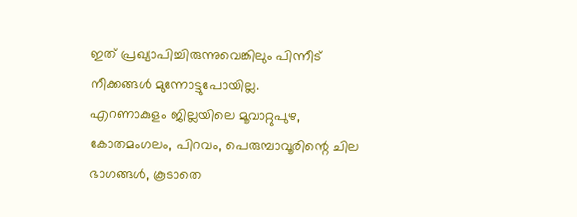ഇത് പ്രഖ്യാപിച്ചിരുന്നുവെങ്കിലും പിന്നീട് നീക്കങ്ങൾ മുന്നോട്ടുപോയില്ല.
എറണാകുളം ജില്ലയിലെ മൂവാറ്റുപുഴ, കോതമംഗലം, പിറവം, പെരുമ്പാവൂരിന്റെ ചില ഭാഗങ്ങൾ, കൂടാതെ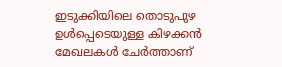ഇടുക്കിയിലെ തൊടുപുഴ ഉൾപ്പെടെയുള്ള കിഴക്കൻ മേഖലകൾ ചേർത്താണ്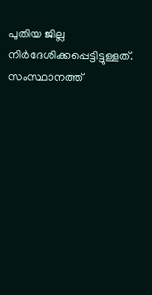പുതിയ ജില്ല നിർദേശിക്കപ്പെട്ടിട്ടുള്ളത്. സംസ്ഥാനത്ത്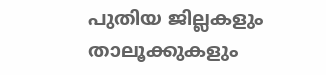പുതിയ ജില്ലകളും താലൂക്കുകളും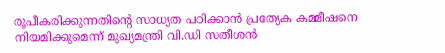രൂപീകരിക്കുന്നതിൻ്റെ സാധ്യത പഠിക്കാൻ പ്രത്യേക കമ്മീഷനെ നിയമിക്കുമെന്ന് മുഖ്യമന്ത്രി വി.ഡി സതീശൻ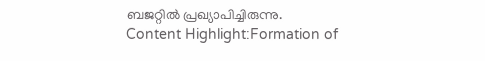ബജറ്റിൽ പ്രഖ്യാപിച്ചിരുന്നു.
Content Highlight:Formation of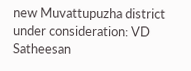new Muvattupuzha district under consideration: VD Satheesan